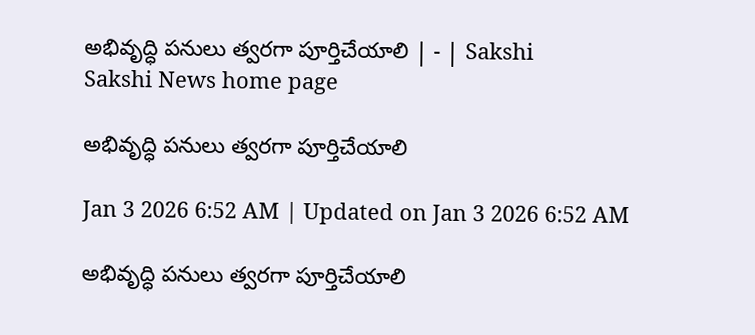అభివృద్ధి పనులు త్వరగా పూర్తిచేయాలి | - | Sakshi
Sakshi News home page

అభివృద్ధి పనులు త్వరగా పూర్తిచేయాలి

Jan 3 2026 6:52 AM | Updated on Jan 3 2026 6:52 AM

అభివృద్ధి పనులు త్వరగా పూర్తిచేయాలి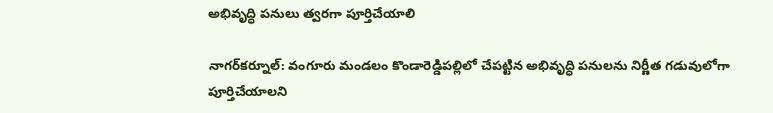అభివృద్ధి పనులు త్వరగా పూర్తిచేయాలి

నాగర్‌కర్నూల్‌: వంగూరు మండలం కొండారెడ్డిపల్లిలో చేపట్టిన అభివృద్ధి పనులను నిర్ణీత గడువులోగా పూర్తిచేయాలని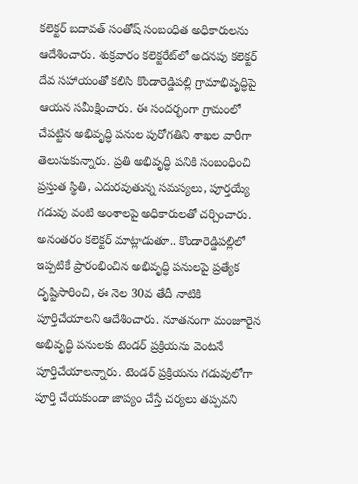కలెక్టర్‌ బదావత్‌ సంతోష్‌ సంబంధిత అధికారులను ఆదేశించారు. శుక్రవారం కలెక్టరేట్‌లో అదనపు కలెక్టర్‌ దేవ సహాయంతో కలిసి కొండారెడ్డిపల్లి గ్రామాభివృద్ధిపై ఆయన సమీక్షించారు. ఈ సందర్భంగా గ్రామంలో చేపట్టిన అభివృద్ధి పనుల పురోగతిని శాఖల వారీగా తెలుసుకున్నారు. ప్రతి అభివృద్ధి పనికి సంబంధించి ప్రస్తుత స్థితి, ఎదురవుతున్న సమస్యలు, పూర్తయ్యే గడువు వంటి అంశాలపై అధికారులతో చర్చించారు. అనంతరం కలెక్టర్‌ మాట్లాడుతూ.. కొండారెడ్డిపల్లిలో ఇప్పటికే ప్రారంభించిన అభివృద్ధి పనులపై ప్రత్యేక దృష్టిసారించి, ఈ నెల 30వ తేదీ నాటికి పూర్తిచేయాలని ఆదేశించారు. నూతనంగా మంజూరైన అభివృద్ధి పనులకు టెండర్‌ ప్రక్రియను వెంటనే పూర్తిచేయాలన్నారు. టెండర్‌ ప్రక్రియను గడువులోగా పూర్తి చేయకుండా జాప్యం చేస్తే చర్యలు తప్పవని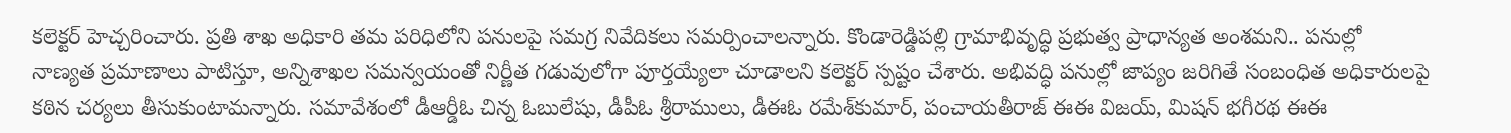కలెక్టర్‌ హెచ్చరించారు. ప్రతి శాఖ అధికారి తమ పరిధిలోని పనులపై సమగ్ర నివేదికలు సమర్పించాలన్నారు. కొండారెడ్డిపల్లి గ్రామాభివృద్ధి ప్రభుత్వ ప్రాధాన్యత అంశమని.. పనుల్లో నాణ్యత ప్రమాణాలు పాటిస్తూ, అన్నిశాఖల సమన్వయంతో నిర్ణీత గడువులోగా పూర్తయ్యేలా చూడాలని కలెక్టర్‌ స్పష్టం చేశారు. అభివద్ధి పనుల్లో జాప్యం జరిగితే సంబంధిత అధికారులపై కఠిన చర్యలు తీసుకుంటామన్నారు. సమావేశంలో డీఆర్డీఓ చిన్న ఓబులేషు, డీపీఓ శ్రీరాములు, డీఈఓ రమేశ్‌కుమార్‌, పంచాయతీరాజ్‌ ఈఈ విజయ్‌, మిషన్‌ భగీరథ ఈఈ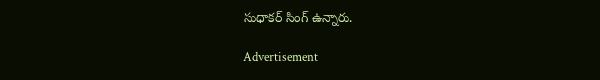సుధాకర్‌ సింగ్‌ ఉన్నారు.

Advertisement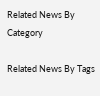Related News By Category

Related News By Tags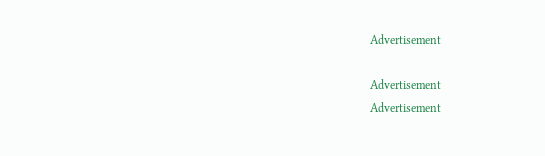Advertisement

Advertisement
Advertisement